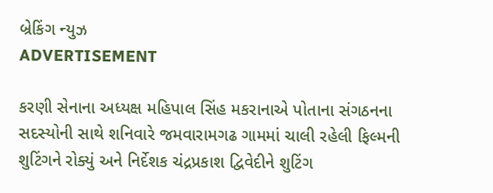બ્રેકિંગ ન્યુઝ
ADVERTISEMENT

કરણી સેનાના અધ્યક્ષ મહિપાલ સિંહ મકરાનાએ પોતાના સંગઠનના સદસ્યોની સાથે શનિવારે જમવારામગઢ ગામમાં ચાલી રહેલી ફિલ્મની શુટિંગને રોક્યું અને નિર્દેશક ચંદ્રપ્રકાશ દ્વિવેદીને શુટિંગ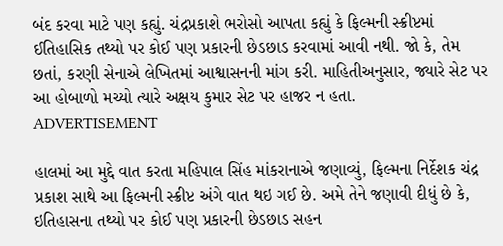બંદ કરવા માટે પણ કહ્યું. ચંદ્રપ્રકાશે ભરોસો આપતા કહ્યું કે ફિલ્મની સ્ક્રીપ્ટમાં ઈતિહાસિક તથ્યો પર કોઈ પણ પ્રકારની છેડછાડ કરવામાં આવી નથી. જો કે, તેમ છતાં, કરણી સેનાએ લેખિતમાં આશ્વાસનની માંગ કરી. માહિતીઅનુસાર, જ્યારે સેટ પર આ હોબાળો મચ્યો ત્યારે અક્ષય કુમાર સેટ પર હાજર ન હતા.
ADVERTISEMENT

હાલમાં આ મુદ્દે વાત કરતા મહિપાલ સિંહ માંકરાનાએ જણાવ્યું, ફિલ્મના નિર્દેશક ચંદ્ર પ્રકાશ સાથે આ ફિલ્મની સ્ક્રીપ્ટ અંગે વાત થઇ ગઈ છે. અમે તેને જણાવી દીધું છે કે, ઇતિહાસના તથ્યો પર કોઈ પણ પ્રકારની છેડછાડ સહન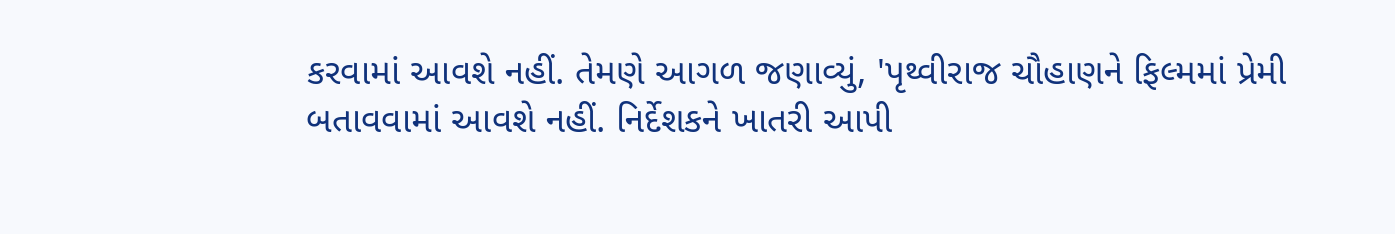કરવામાં આવશે નહીં. તેમણે આગળ જણાવ્યું, 'પૃથ્વીરાજ ચૌહાણને ફિલ્મમાં પ્રેમી બતાવવામાં આવશે નહીં. નિર્દેશકને ખાતરી આપી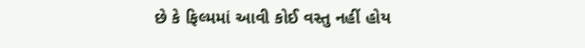છે કે ફિલ્મમાં આવી કોઈ વસ્તુ નહીં હોય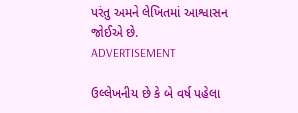પરંતુ અમને લેખિતમાં આશ્વાસન જોઈએ છે.
ADVERTISEMENT

ઉલ્લેખનીય છે કે બે વર્ષ પહેલા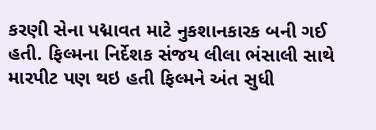કરણી સેના પદ્માવત માટે નુકશાનકારક બની ગઈ હતી. ફિલ્મના નિર્દેશક સંજય લીલા ભંસાલી સાથે મારપીટ પણ થઇ હતી ફિલ્મને અંત સુધી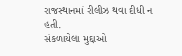રાજસ્થાનમાં રીલીઝ થવા દીધી ન હતી.
સંકળાયેલા મુદ્દાઓ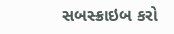સબસ્ક્રાઇબ કરો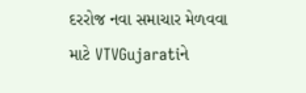દરરોજ નવા સમાચાર મેળવવા માટે VTVGujaratiને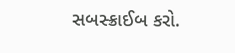સબસ્ક્રાઈબ કરો.